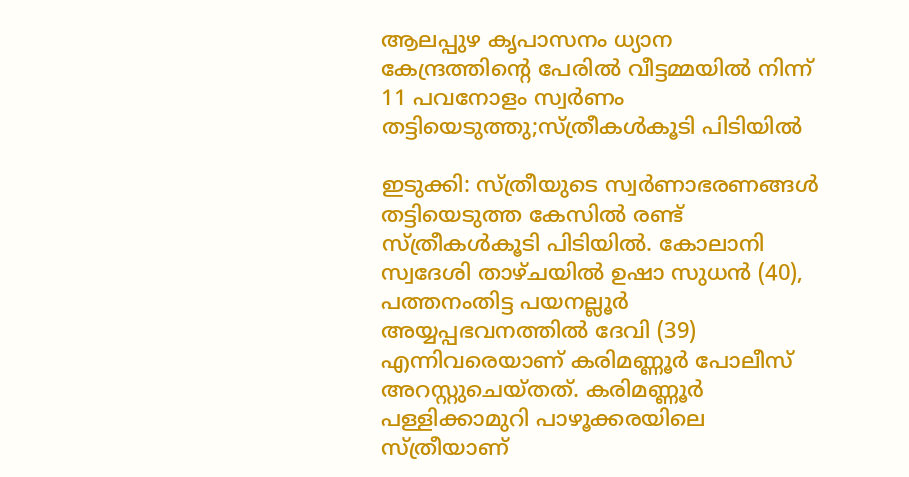ആലപ്പുഴ കൃപാസനം ധ്യാന കേന്ദ്രത്തിന്റെ പേരിൽ വീട്ടമ്മയിൽ നിന്ന് 11 പവനോളം സ്വർണം തട്ടിയെടുത്തു;സ്ത്രീകൾകൂടി പിടിയിൽ

ഇടുക്കി: സ്ത്രീയുടെ സ്വർണാഭരണങ്ങൾ തട്ടിയെടുത്ത കേസിൽ രണ്ട് സ്ത്രീകൾകൂടി പിടിയിൽ. കോലാനി സ്വദേശി താഴ്ചയിൽ ഉഷാ സുധൻ (40), പത്തനംതിട്ട പയനല്ലൂർ അയ്യപ്പഭവനത്തിൽ ദേവി (39) എന്നിവരെയാണ് കരിമണ്ണൂർ പോലീസ് അറസ്റ്റുചെയ്തത്. കരിമണ്ണൂർ പള്ളിക്കാമുറി പാഴൂക്കരയിലെ സ്ത്രീയാണ്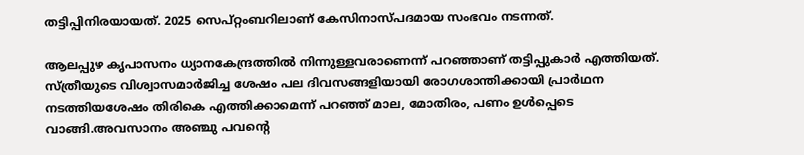തട്ടിപ്പിനിരയായത്. 2025 സെപ്റ്റംബറിലാണ് കേസിനാസ്പദമായ സംഭവം നടന്നത്.

ആലപ്പുഴ കൃപാസനം ധ്യാനകേന്ദ്രത്തിൽ നിന്നുള്ളവരാണെന്ന് പറഞ്ഞാണ് തട്ടിപ്പുകാർ എത്തിയത്. സ്ത്രീയുടെ വിശ്വാസമാർജിച്ച ശേഷം പല ദിവസങ്ങളിയായി രോഗശാന്തിക്കായി പ്രാർഥന നടത്തിയശേഷം തിരികെ എത്തിക്കാമെന്ന് പറഞ്ഞ് മാല, മോതിരം, പണം ഉൾപ്പെടെ വാങ്ങി.അവസാനം അഞ്ചു പവന്റെ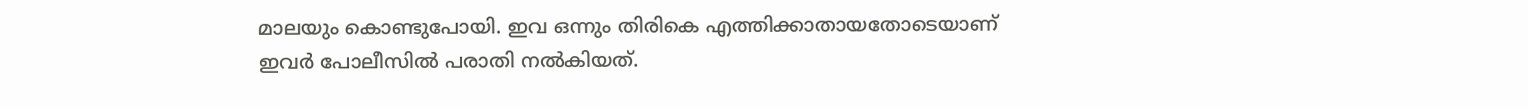മാലയും കൊണ്ടുപോയി. ഇവ ഒന്നും തിരികെ എത്തിക്കാതായതോടെയാണ് ഇവർ പോലീസിൽ പരാതി നൽകിയത്.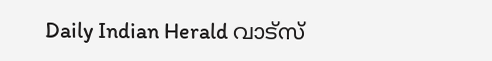Daily Indian Herald വാട്സ്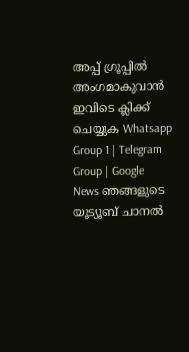അപ്പ് ഗ്രൂപ്പിൽ അംഗമാകുവാൻ ഇവിടെ ക്ലിക്ക് ചെയ്യുക Whatsapp Group 1 | Telegram Group | Google News ഞങ്ങളുടെ യൂട്യൂബ് ചാനൽ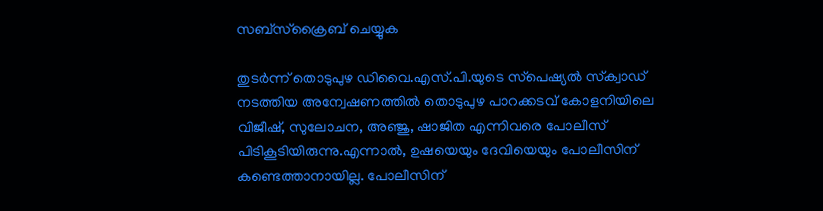സബ്സ്ക്രൈബ് ചെയ്യുക

തുടർന്ന് തൊടുപുഴ ഡിവൈ.എസ്.പി.യുടെ സ്‌പെഷ്യൽ സ്‌ക്വാഡ് നടത്തിയ അന്വേഷണത്തിൽ തൊടുപുഴ പാറക്കടവ് കോളനിയിലെ വിജീഷ്, സുലോചന, അഞ്ജു, ഷാജിത എന്നിവരെ പോലീസ് പിടികൂടിയിരുന്നു.എന്നാൽ, ഉഷയെയും ദേവിയെയും പോലീസിന് കണ്ടെത്താനായില്ല. പോലീസിന്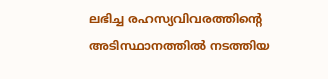ലഭിച്ച രഹസ്യവിവരത്തിന്റെ അടിസ്ഥാനത്തിൽ നടത്തിയ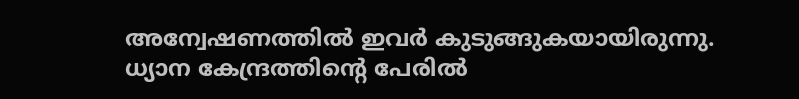അന്വേഷണത്തിൽ ഇവർ കുടുങ്ങുകയായിരുന്നു. ധ്യാന കേന്ദ്രത്തിന്റെ പേരിൽ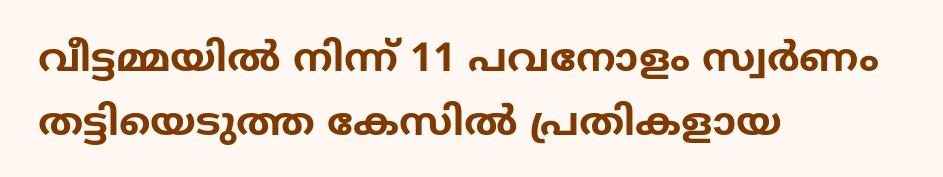വീട്ടമ്മയിൽ നിന്ന് 11 പവനോളം സ്വർണം തട്ടിയെടുത്ത കേസിൽ പ്രതികളായ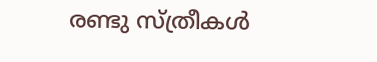രണ്ടു സ്ത്രീകൾ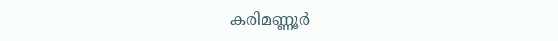കരിമണ്ണൂർ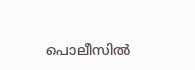പൊലീസിൽ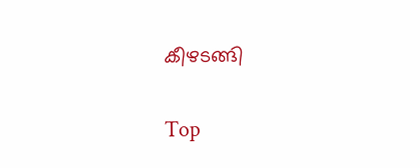കീഴടങ്ങി

Top